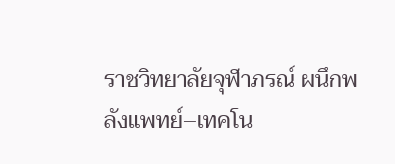ราชวิทยาลัยจุฬาภรณ์ ผนึกพลังแพทย์–เทคโน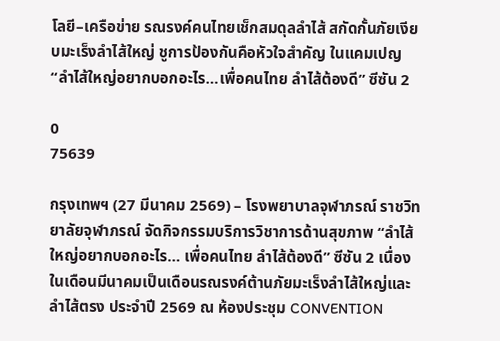โลยี–เครือข่าย รณรงค์คนไทยเช็กสมดุลลำไส้ สกัดกั้นภัยเงียบมะเร็งลำไส้ใหญ่ ชูการป้องกันคือหัวใจสำคัญ ในแคมเปญ “ลำไส้ใหญ่อยากบอกอะไร…เพื่อคนไทย ลำไส้ต้องดี” ซีซัน 2

0
75639

กรุงเทพฯ (27 มีนาคม 2569) – โรงพยาบาลจุฬาภรณ์ ราชวิทยาลัยจุฬาภรณ์ จัดกิจกรรมบริการวิชาการด้านสุขภาพ “ลำไส้ใหญ่อยากบอกอะไร… เพื่อคนไทย ลำไส้ต้องดี” ซีซัน 2 เนื่องในเดือนมีนาคมเป็นเดือนรณรงค์ต้านภัยมะเร็งลำไส้ใหญ่และลำไส้ตรง ประจำปี 2569 ณ ห้องประชุม CONVENTION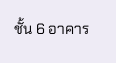ชั้น 6 อาคาร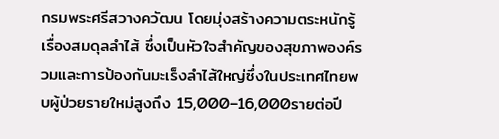กรมพระศรีสวางควัฒน โดยมุ่งสร้างความตระหนักรู้เรื่องสมดุลลำไส้ ซึ่งเป็นหัวใจสำคัญของสุขภาพองค์รวมและการป้องกันมะเร็งลำไส้ใหญ่ซึ่งในประเทศไทยพบผู้ป่วยรายใหม่สูงถึง 15,000–16,000รายต่อปี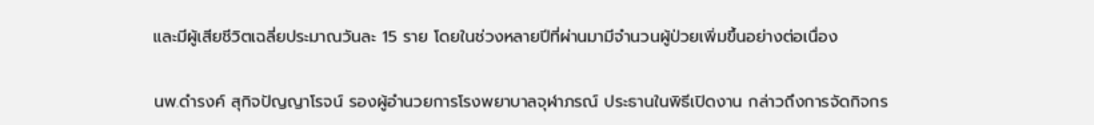และมีผู้เสียชีวิตเฉลี่ยประมาณวันละ 15 ราย โดยในช่วงหลายปีที่ผ่านมามีจำนวนผู้ป่วยเพิ่มขึ้นอย่างต่อเนื่อง

นพ.ดำรงค์ สุกิจปัญญาโรจน์ รองผู้อำนวยการโรงพยาบาลจุฬาภรณ์ ประธานในพิธีเปิดงาน กล่าวถึงการจัดกิจกร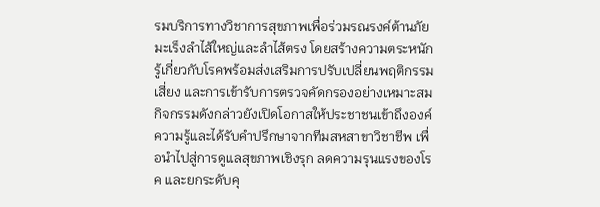รมบริการทางวิชาการสุขภาพเพื่อร่วมรณรงค์ต้านภัยมะเร็งลำไส้ใหญ่และลำไส้ตรง โดยสร้างความตระหนักรู้เกี่ยวกับโรคพร้อมส่งเสริมการปรับเปลี่ยนพฤติกรรมเสี่ยง และการเข้ารับการตรวจคัดกรองอย่างเหมาะสม กิจกรรมดังกล่าวยังเปิดโอกาสให้ประชาชนเข้าถึงองค์ความรู้และได้รับคำปรึกษาจากทีมสหสาขาวิชาชีพ เพื่อนำไปสู่การดูแลสุขภาพเชิงรุก ลดความรุนแรงของโรค และยกระดับคุ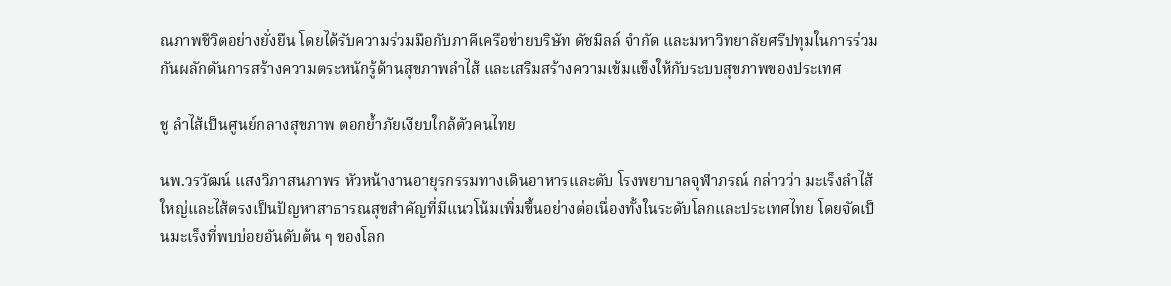ณภาพชีวิตอย่างยั่งยืน โดยได้รับความร่วมมือกับภาคีเครือข่ายบริษัท ดัชมิลล์ จำกัด และมหาวิทยาลัยศรีปทุมในการร่วมกันผลักดันการสร้างความตระหนักรู้ด้านสุขภาพลำไส้ และเสริมสร้างความเข้มแข็งให้กับระบบสุขภาพของประเทศ

ชู ลำไส้เป็นศูนย์กลางสุขภาพ ตอกย้ำภัยเงียบใกล้ตัวคนไทย

นพ.วรวัฒน์ แสงวิภาสนภาพร หัวหน้างานอายุรกรรมทางเดินอาหารและตับ โรงพยาบาลจุฬาภรณ์ กล่าวว่า มะเร็งลำไส้ใหญ่และไส้ตรงเป็นปัญหาสาธารณสุขสำคัญที่มีแนวโน้มเพิ่มขึ้นอย่างต่อเนื่องทั้งในระดับโลกและประเทศไทย โดยจัดเป็นมะเร็งที่พบบ่อยอันดับต้น ๆ ของโลก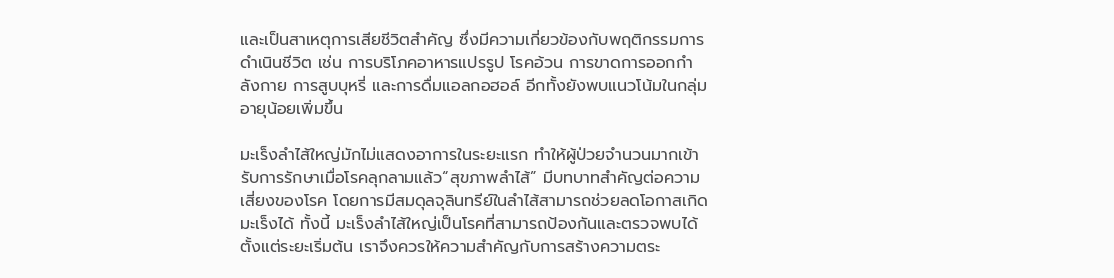และเป็นสาเหตุการเสียชีวิตสำคัญ ซึ่งมีความเกี่ยวข้องกับพฤติกรรมการดำเนินชีวิต เช่น การบริโภคอาหารแปรรูป โรคอ้วน การขาดการออกกำลังกาย การสูบบุหรี่ และการดื่มแอลกอฮอล์ อีกทั้งยังพบแนวโน้มในกลุ่มอายุน้อยเพิ่มขึ้น

มะเร็งลำไส้ใหญ่มักไม่แสดงอาการในระยะแรก ทำให้ผู้ป่วยจำนวนมากเข้ารับการรักษาเมื่อโรคลุกลามแล้ว“สุขภาพลำไส้” มีบทบาทสำคัญต่อความเสี่ยงของโรค โดยการมีสมดุลจุลินทรีย์ในลำไส้สามารถช่วยลดโอกาสเกิดมะเร็งได้ ทั้งนี้ มะเร็งลำไส้ใหญ่เป็นโรคที่สามารถป้องกันและตรวจพบได้ตั้งแต่ระยะเริ่มต้น เราจึงควรให้ความสำคัญกับการสร้างความตระ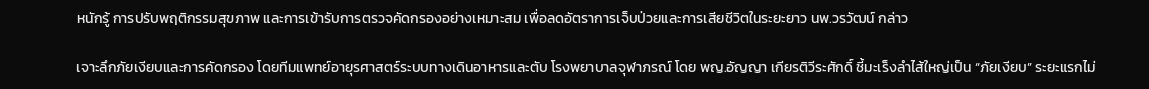หนักรู้ การปรับพฤติกรรมสุขภาพ และการเข้ารับการตรวจคัดกรองอย่างเหมาะสม เพื่อลดอัตราการเจ็บป่วยและการเสียชีวิตในระยะยาว นพ.วรวัฒน์ กล่าว

เจาะลึกภัยเงียบและการคัดกรอง โดยทีมแพทย์อายุรศาสตร์ระบบทางเดินอาหารและตับ โรงพยาบาลจุฬาภรณ์ โดย พญ.อัญญา เกียรติวีระศักดิ์ ชี้มะเร็งลำไส้ใหญ่เป็น “ภัยเงียบ” ระยะแรกไม่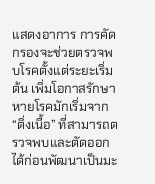แสดงอาการ การคัดกรองจะช่วยตรวจพบโรคตั้งแต่ระยะเริ่มต้น เพิ่มโอกาสรักษาหายโรคมักเริ่มจาก “ติ่งเนื้อ” ที่สามารถตรวจพบและตัดออกได้ก่อนพัฒนาเป็นมะ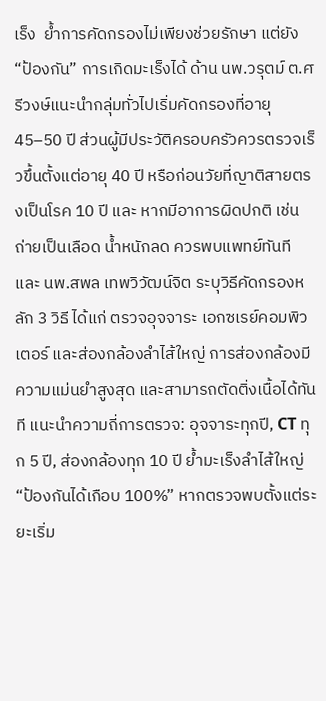เร็ง  ย้ำการคัดกรองไม่เพียงช่วยรักษา แต่ยัง “ป้องกัน” การเกิดมะเร็งได้ ด้าน นพ.วรุตม์ ต.ศรีวงษ์แนะนำกลุ่มทั่วไปเริ่มคัดกรองที่อายุ 45–50 ปี ส่วนผู้มีประวัติครอบครัวควรตรวจเร็วขึ้นตั้งแต่อายุ 40 ปี หรือก่อนวัยที่ญาติสายตรงเป็นโรค 10 ปี และ หากมีอาการผิดปกติ เช่น ถ่ายเป็นเลือด น้ำหนักลด ควรพบแพทย์ทันที และ นพ.สพล เทพวิวัฒน์จิต ระบุวิธีคัดกรองหลัก 3 วิธี ได้แก่ ตรวจอุจจาระ เอกซเรย์คอมพิวเตอร์ และส่องกล้องลำไส้ใหญ่ การส่องกล้องมีความแม่นยำสูงสุด และสามารถตัดติ่งเนื้อได้ทันที แนะนำความถี่การตรวจ: อุจจาระทุกปี, CT ทุก 5 ปี, ส่องกล้องทุก 10 ปี ย้ำมะเร็งลำไส้ใหญ่ “ป้องกันได้เกือบ 100%” หากตรวจพบตั้งแต่ระยะเริ่ม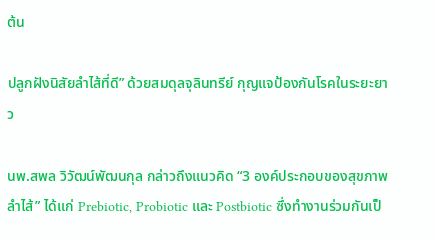ต้น

ปลูกฝังนิสัยลำไส้ที่ดี” ด้วยสมดุลจุลินทรีย์ กุญแจป้องกันโรคในระยะยาว

นพ.สพล วิวัฒน์พัฒนกุล กล่าวถึงแนวคิด “3 องค์ประกอบของสุขภาพลำไส้” ได้แก่ Prebiotic, Probiotic และ Postbiotic ซึ่งทำงานร่วมกันเป็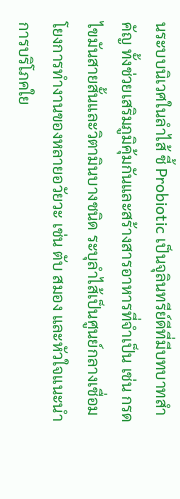นระบบนิเวศในลำไส้ ชี้ Probiotic เป็นจุลินทรีย์ดีที่มีบทบาทสำคัญ ทั้งช่วยเสริมภูมิคุ้มกันและสร้างสารอาหารที่จำเป็น เช่น กรดไขมันสายสั้นและวิตามินบางชนิด ระบุลำไส้เป็นศูนย์กลางเชื่อมโยงการทำงานของหลายอวัยวะ เช่น ตับ สมอง และหัวใจแนะนำการบริโภคใย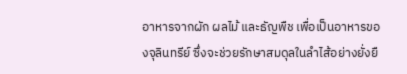อาหารจากผัก ผลไม้ และธัญพืช เพื่อเป็นอาหารของจุลินทรีย์ ซึ่งจะช่วยรักษาสมดุลในลำไส้อย่างยั่งยื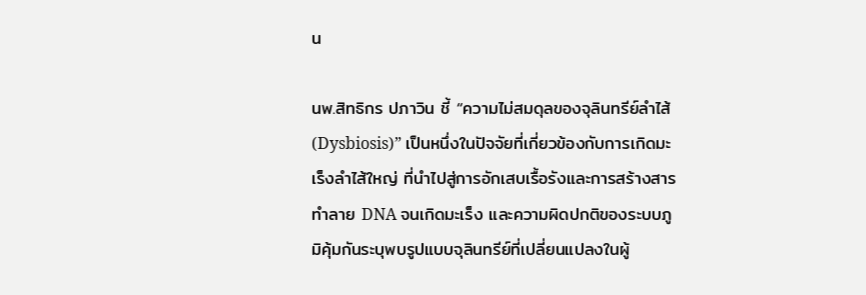น

นพ.สิทธิกร ปภาวิน ชี้ “ความไม่สมดุลของจุลินทรีย์ลำไส้ (Dysbiosis)” เป็นหนึ่งในปัจจัยที่เกี่ยวข้องกับการเกิดมะเร็งลำไส้ใหญ่ ที่นำไปสู่การอักเสบเรื้อรังและการสร้างสารทำลาย DNA จนเกิดมะเร็ง และความผิดปกติของระบบภูมิคุ้มกันระบุพบรูปแบบจุลินทรีย์ที่เปลี่ยนแปลงในผู้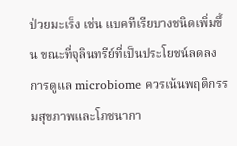ป่วยมะเร็ง เช่น แบคทีเรียบางชนิดเพิ่มขึ้น ขณะที่จุลินทรีย์ที่เป็นประโยชน์ลดลง  การดูแล microbiome ควรเน้นพฤติกรรมสุขภาพและโภชนากา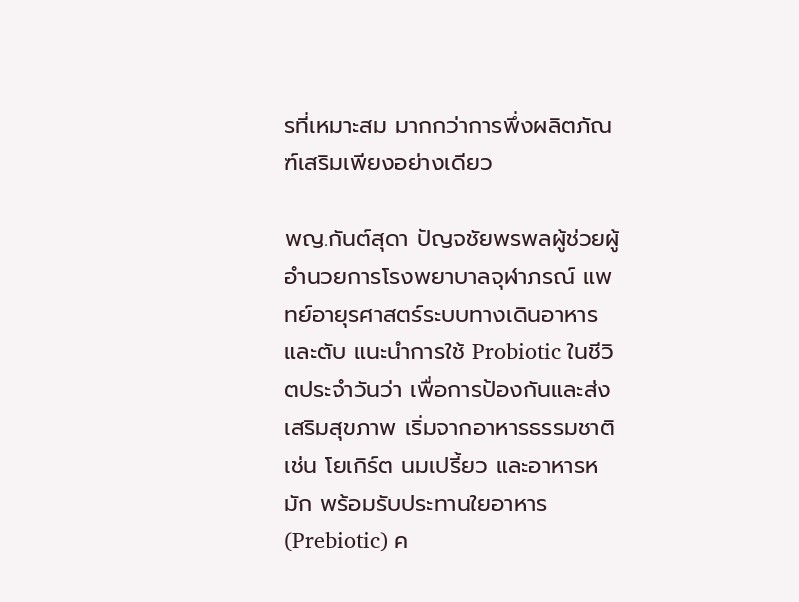รที่เหมาะสม มากกว่าการพึ่งผลิตภัณฑ์เสริมเพียงอย่างเดียว

พญ.กันต์สุดา ปัญจชัยพรพลผู้ช่วยผู้อำนวยการโรงพยาบาลจุฬาภรณ์ แพทย์อายุรศาสตร์ระบบทางเดินอาหารและตับ แนะนำการใช้ Probiotic ในชีวิตประจำวันว่า เพื่อการป้องกันและส่งเสริมสุขภาพ เริ่มจากอาหารธรรมชาติ เช่น โยเกิร์ต นมเปรี้ยว และอาหารหมัก พร้อมรับประทานใยอาหาร (Prebiotic) ค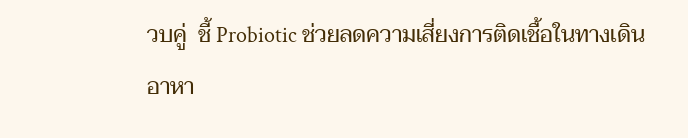วบคู่  ชี้ Probiotic ช่วยลดความเสี่ยงการติดเชื้อในทางเดินอาหา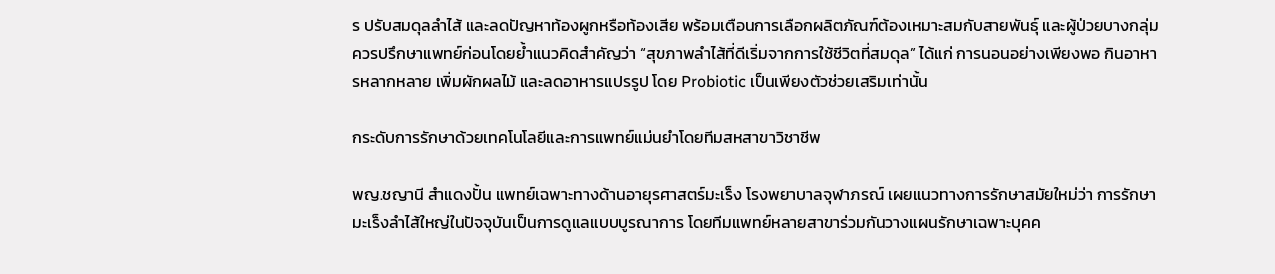ร ปรับสมดุลลำไส้ และลดปัญหาท้องผูกหรือท้องเสีย พร้อมเตือนการเลือกผลิตภัณฑ์ต้องเหมาะสมกับสายพันธุ์ และผู้ป่วยบางกลุ่มควรปรึกษาแพทย์ก่อนโดยย้ำแนวคิดสำคัญว่า “สุขภาพลำไส้ที่ดีเริ่มจากการใช้ชีวิตที่สมดุล” ได้แก่ การนอนอย่างเพียงพอ กินอาหารหลากหลาย เพิ่มผักผลไม้ และลดอาหารแปรรูป โดย Probiotic เป็นเพียงตัวช่วยเสริมเท่านั้น

กระดับการรักษาด้วยเทคโนโลยีและการแพทย์แม่นยำโดยทีมสหสาขาวิชาชีพ

พญ.ชญานี สำแดงปั้น แพทย์เฉพาะทางด้านอายุรศาสตร์มะเร็ง โรงพยาบาลจุฬาภรณ์ เผยแนวทางการรักษาสมัยใหม่ว่า การรักษามะเร็งลำไส้ใหญ่ในปัจจุบันเป็นการดูแลแบบบูรณาการ โดยทีมแพทย์หลายสาขาร่วมกันวางแผนรักษาเฉพาะบุคค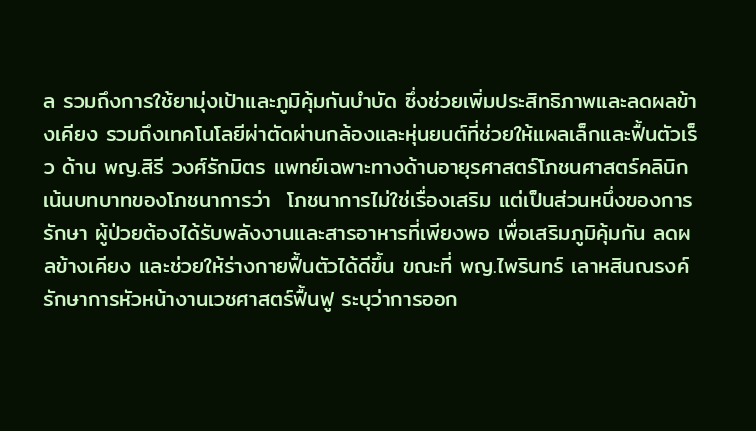ล รวมถึงการใช้ยามุ่งเป้าและภูมิคุ้มกันบำบัด ซึ่งช่วยเพิ่มประสิทธิภาพและลดผลข้างเคียง รวมถึงเทคโนโลยีผ่าตัดผ่านกล้องและหุ่นยนต์ที่ช่วยให้แผลเล็กและฟื้นตัวเร็ว ด้าน พญ.สิรี วงศ์รักมิตร แพทย์เฉพาะทางด้านอายุรศาสตร์โภชนศาสตร์คลินิก เน้นบทบาทของโภชนาการว่า  โภชนาการไม่ใช่เรื่องเสริม แต่เป็นส่วนหนึ่งของการรักษา ผู้ป่วยต้องได้รับพลังงานและสารอาหารที่เพียงพอ เพื่อเสริมภูมิคุ้มกัน ลดผลข้างเคียง และช่วยให้ร่างกายฟื้นตัวได้ดีขึ้น ขณะที่ พญ.ไพรินทร์ เลาหสินณรงค์ รักษาการหัวหน้างานเวชศาสตร์ฟื้นฟู ระบุว่าการออก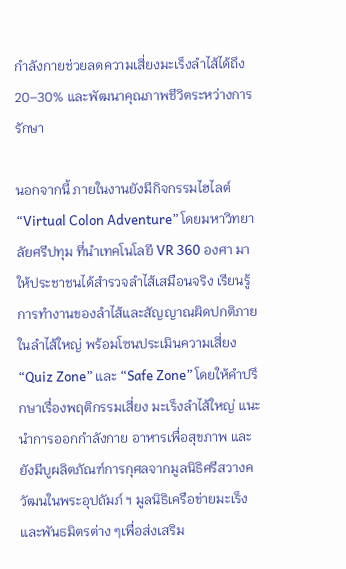กำลังกายช่วยลดความเสี่ยงมะเร็งลำไส้ได้ถึง 20–30% และพัฒนาคุณภาพชีวิตระหว่างการรักษา

นอกจากนี้ ภายในงานยังมีกิจกรรมไฮไลต์ “Virtual Colon Adventure” โดยมหาวิทยาลัยศรีปทุม ที่นำเทคโนโลยี VR 360 องศา มาให้ประชาชนได้สำรวจลำไส้เสมือนจริง เรียนรู้การทำงานของลำไส้และสัญญาณผิดปกติภายในลำไส้ใหญ่ พร้อมโซนประเมินความเสี่ยง “Quiz Zone” และ “Safe Zone” โดยให้คำปรึกษาเรื่องพฤติกรรมเสี่ยง มะเร็งลำไส้ใหญ่ แนะนำการออกกำลังกาย อาหารเพื่อสุขภาพ และยังมีบูผลิตภัณฑ์การกุศลจากมูลนิธิศรีสวางควัฒนในพระอุปถัมภ์ ฯ มูลนิธิเครือข่ายมะเร็ง และพันธมิตรต่าง ๆเพื่อส่งเสริม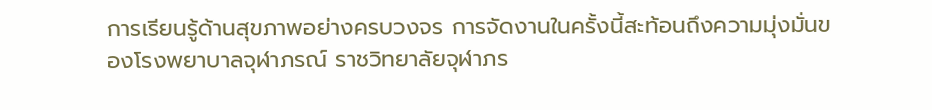การเรียนรู้ด้านสุขภาพอย่างครบวงจร การจัดงานในครั้งนี้สะท้อนถึงความมุ่งมั่นของโรงพยาบาลจุฬาภรณ์ ราชวิทยาลัยจุฬาภร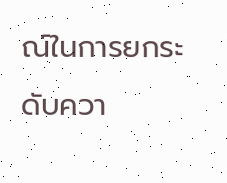ณ์ในการยกระดับควา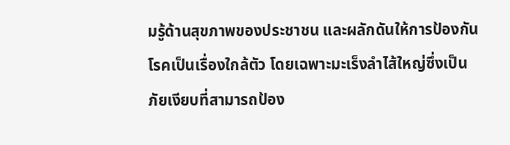มรู้ด้านสุขภาพของประชาชน และผลักดันให้การป้องกันโรคเป็นเรื่องใกล้ตัว โดยเฉพาะมะเร็งลำไส้ใหญ่ซึ่งเป็น ภัยเงียบที่สามารถป้อง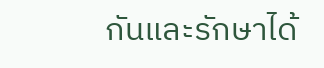กันและรักษาได้